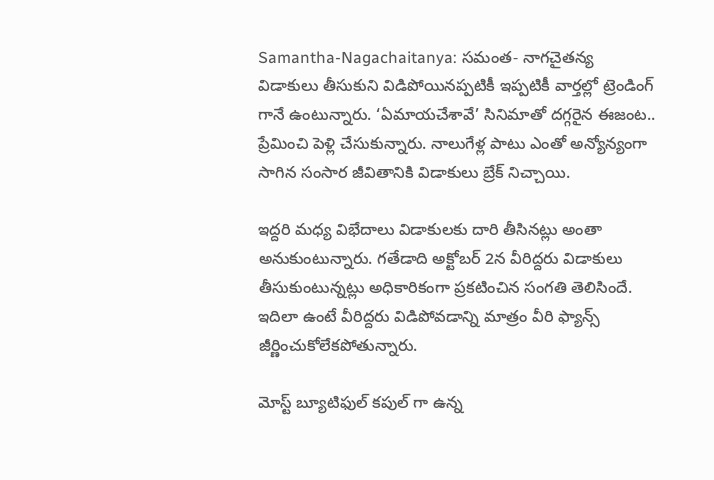Samantha-Nagachaitanya: సమంత- నాగచైతన్య విడాకులు తీసుకుని విడిపోయినప్పటికీ ఇప్పటికీ వార్తల్లో ట్రెండింగ్ గానే ఉంటున్నారు. ‘ఏమాయచేశావే’ సినిమాతో దగ్గరైన ఈజంట.. ప్రేమించి పెళ్లి చేసుకున్నారు. నాలుగేళ్ల పాటు ఎంతో అన్యోన్యంగా సాగిన సంసార జీవితానికి విడాకులు బ్రేక్ నిచ్చాయి.

ఇద్దరి మధ్య విభేదాలు విడాకులకు దారి తీసినట్లు అంతా అనుకుంటున్నారు. గతేడాది అక్టోబర్ 2న వీరిద్దరు విడాకులు తీసుకుంటున్నట్లు అధికారికంగా ప్రకటించిన సంగతి తెలిసిందే. ఇదిలా ఉంటే వీరిద్దరు విడిపోవడాన్ని మాత్రం వీరి ఫ్యాన్స్ జీర్ణించుకోలేకపోతున్నారు.

మోస్ట్ బ్యూటిఫుల్ కపుల్ గా ఉన్న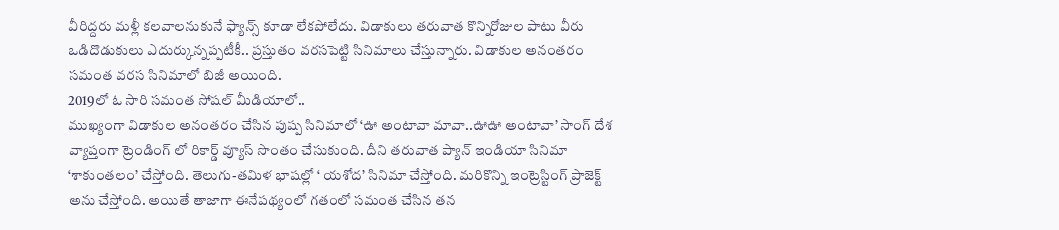వీరిద్దరు మళ్లీ కలవాలనుకునే ఫ్యాన్స్ కూడా లేకపోలేదు. విడాకులు తరువాత కొన్నిరోజుల పాటు వీరు ఒడిదొడుకులు ఎదుర్కున్నప్పటీకీ.. ప్రస్తుతం వరసపెట్టి సినిమాలు చేస్తున్నారు. విడాకుల అనంతరం సమంత వరస సినిమాలో బిజీ అయింది.
2019లో ఓ సారి సమంత సోషల్ మీడియాలో..
ముఖ్యంగా విడాకుల అనంతరం చేసిన పుష్ప సినిమాలో ‘ఊ అంటావా మావా..ఊఊ అంటావా’ సాంగ్ దేశ వ్యాప్తంగా ట్రెండింగ్ లో రికార్డ్ వ్యూస్ సొంతం చేసుకుంది. దీని తరువాత ప్యాన్ ఇండియా సినిమా ‘శాకుంతలం’ చేస్తోంది. తెలుగు-తమిళ భాషల్లో ‘ యశోద’ సినిమా చేస్తోంది. మరికొన్ని ఇంట్రెస్టింగ్ ప్రాజెక్ట్ అను చేస్తోంది. అయితే తాజాగా ఈనేపథ్యంలో గతంలో సమంత చేసిన తన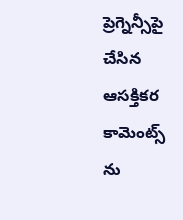ప్రెగ్నెన్సీపై చేసిన ఆసక్తికర కామెంట్స్ ను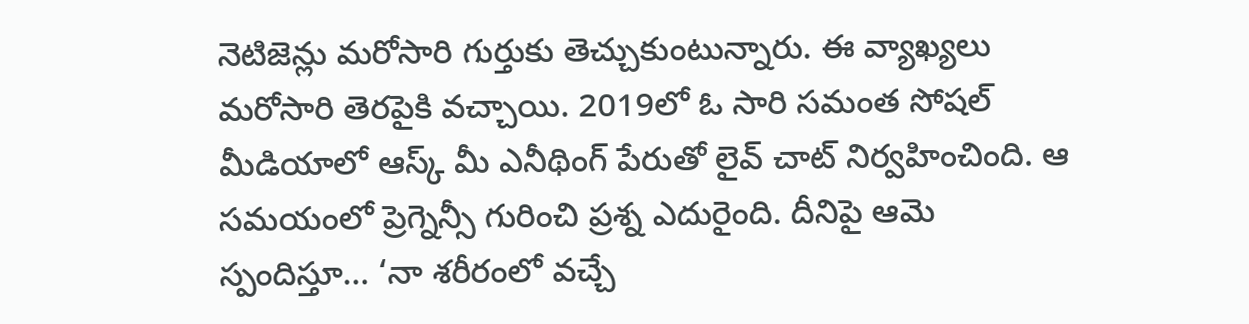నెటిజెన్లు మరోసారి గుర్తుకు తెచ్చుకుంటున్నారు. ఈ వ్యాఖ్యలు మరోసారి తెరపైకి వచ్చాయి. 2019లో ఓ సారి సమంత సోషల్ మీడియాలో ఆస్క్ మీ ఎనీథింగ్ పేరుతో లైవ్ చాట్ నిర్వహించింది. ఆ సమయంలో ప్రెగ్నెన్సీ గురించి ప్రశ్న ఎదురైంది. దీనిపై ఆమె స్పందిస్తూ… ‘నా శరీరంలో వచ్చే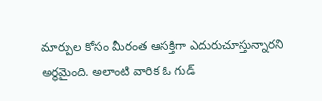మార్పుల కోసం మీరంత ఆసక్తిగా ఎదురుచూస్తున్నారని అర్థమైంది. అలాంటి వారిక ఓ గుడ్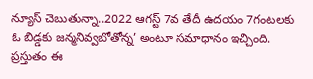న్యూస్ చెబుతున్నా..2022 ఆగస్ట్ 7వ తేదీ ఉదయం 7గంటలకు ఓ బిడ్డకు జన్మనివ్వబోతోన్న’ అంటూ సమాధానం ఇచ్చింది. ప్రస్తుతం ఈ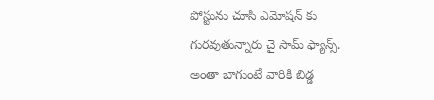పోస్టును చూసి ఎమోషన్ కు గురవుతున్నారు చై సామ్ ఫ్యాన్స్. అంతా బాగుంటే వారికి బిడ్డ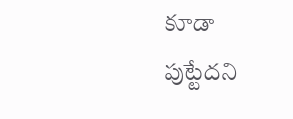కూడా పుట్టేదని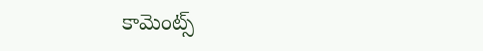కామెంట్స్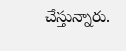చేస్తున్నారు.